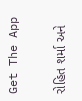Get The App

રોહિત શર્મા અને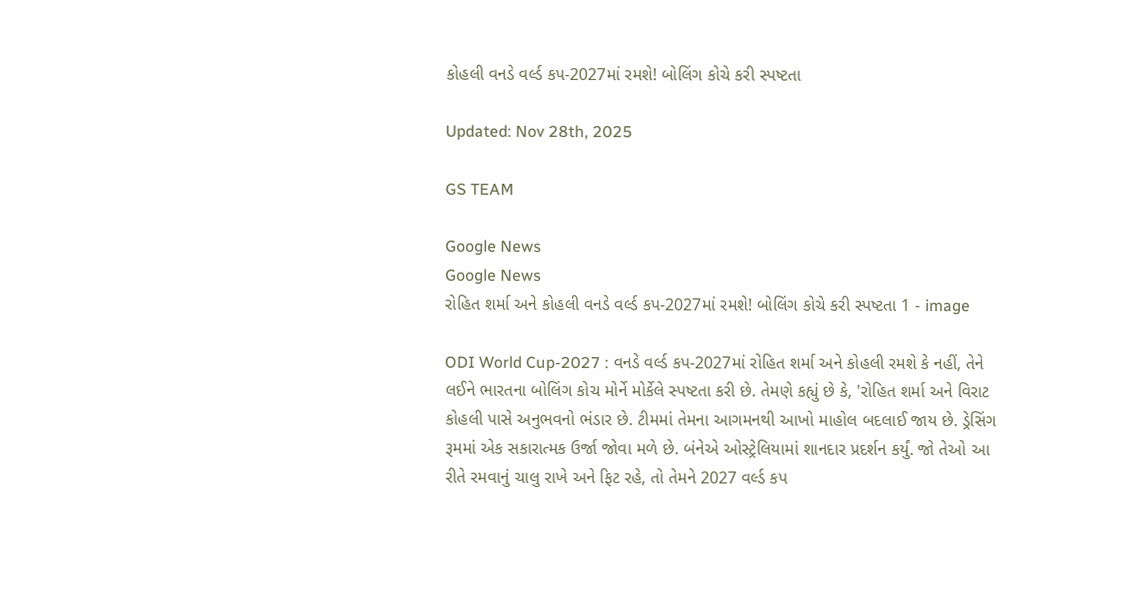કોહલી વનડે વર્લ્ડ કપ-2027માં રમશે! બોલિંગ કોચે કરી સ્પષ્ટતા

Updated: Nov 28th, 2025

GS TEAM

Google News
Google News
રોહિત શર્મા અને કોહલી વનડે વર્લ્ડ કપ-2027માં રમશે! બોલિંગ કોચે કરી સ્પષ્ટતા 1 - image

ODI World Cup-2027 : વનડે વર્લ્ડ કપ-2027માં રોહિત શર્મા અને કોહલી રમશે કે નહીં, તેને લઈને ભારતના બોલિંગ કોચ મોર્ને મોર્કેલે સ્પષ્ટતા કરી છે. તેમણે કહ્યું છે કે, 'રોહિત શર્મા અને વિરાટ કોહલી પાસે અનુભવનો ભંડાર છે. ટીમમાં તેમના આગમનથી આખો માહોલ બદલાઈ જાય છે. ડ્રેસિંગ રૂમમાં એક સકારાત્મક ઉર્જા જોવા મળે છે. બંનેએ ઓસ્ટ્રેલિયામાં શાનદાર પ્રદર્શન કર્યું. જો તેઓ આ રીતે રમવાનું ચાલુ રાખે અને ફિટ રહે, તો તેમને 2027 વર્લ્ડ કપ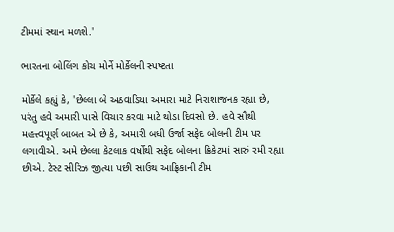ટીમમાં સ્થાન મળશે.'

ભારતના બોલિંગ કોચ મોર્ને મોર્કેલની સ્પષ્ટતા

મોર્કેલે કહ્યું કે, 'છેલ્લા બે અઠવાડિયા અમારા માટે નિરાશાજનક રહ્યા છે, પરંતુ હવે અમારી પાસે વિચાર કરવા માટે થોડા દિવસો છે. હવે સૌથી મહત્ત્વપૂર્ણ બાબત એ છે કે, અમારી બધી ઉર્જા સફેદ બોલની ટીમ પર લગાવીએ. અમે છેલ્લા કેટલાક વર્ષોથી સફેદ બોલના ક્રિકેટમાં સારું રમી રહ્યા છીએ. ટેસ્ટ સીરિઝ જીત્યા પછી સાઉથ આફ્રિકાની ટીમ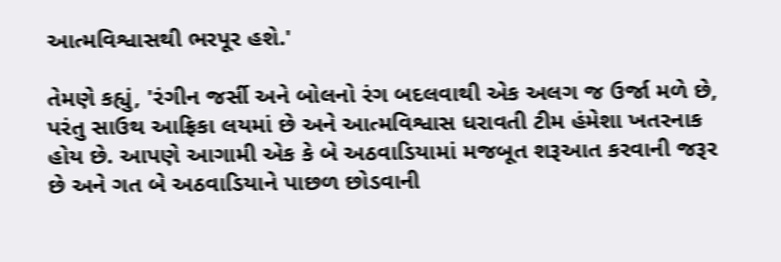આત્મવિશ્વાસથી ભરપૂર હશે.'

તેમણે કહ્યું, 'રંગીન જર્સી અને બોલનો રંગ બદલવાથી એક અલગ જ ઉર્જા મળે છે, પરંતુ સાઉથ આફ્રિકા લયમાં છે અને આત્મવિશ્વાસ ધરાવતી ટીમ હંમેશા ખતરનાક હોય છે. આપણે આગામી એક કે બે અઠવાડિયામાં મજબૂત શરૂઆત કરવાની જરૂર છે અને ગત બે અઠવાડિયાને પાછળ છોડવાની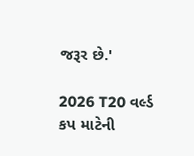જરૂર છે.'

2026 T20 વર્લ્ડ કપ માટેની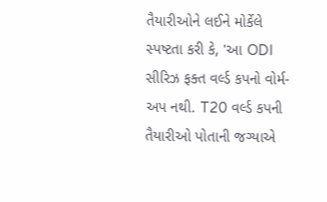તૈયારીઓને લઈને મોર્કેલે સ્પષ્ટતા કરી કે, 'આ ODI સીરિઝ ફક્ત વર્લ્ડ કપનો વોર્મ-અપ નથી. T20 વર્લ્ડ કપની તૈયારીઓ પોતાની જગ્યાએ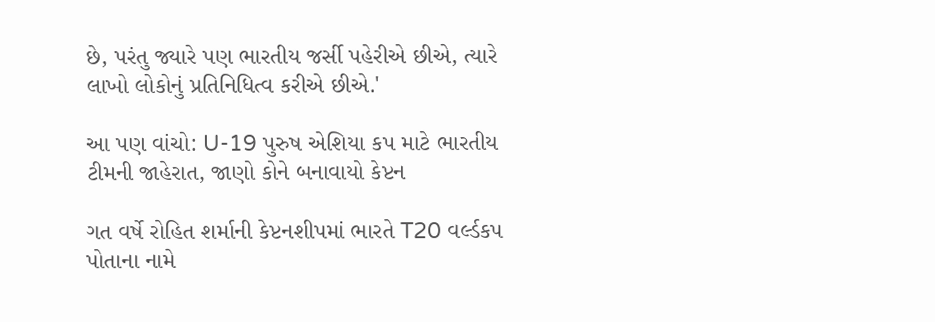છે, પરંતુ જ્યારે પણ ભારતીય જર્સી પહેરીએ છીએ, ત્યારે લાખો લોકોનું પ્રતિનિધિત્વ કરીએ છીએ.'

આ પણ વાંચો: U-19 પુરુષ એશિયા કપ માટે ભારતીય ટીમની જાહેરાત, જાણો કોને બનાવાયો કેપ્ટન

ગત વર્ષે રોહિત શર્માની કેપ્ટનશીપમાં ભારતે T20 વર્લ્ડકપ પોતાના નામે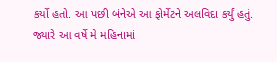કર્યો હતો. આ પછી બંનેએ આ ફોર્મેટને અલવિદા કર્યું હતું. જ્યારે આ વર્ષે મે મહિનામાં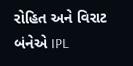રોહિત અને વિરાટ બંનેએ IPL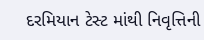દરમિયાન ટેસ્ટ માંથી નિવૃત્તિની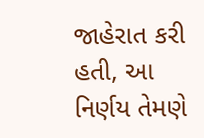જાહેરાત કરી હતી, આ નિર્ણય તેમણે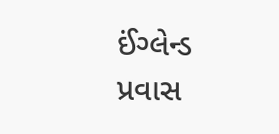ઈંગ્લેન્ડ પ્રવાસ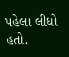પહેલા લીધો હતો.